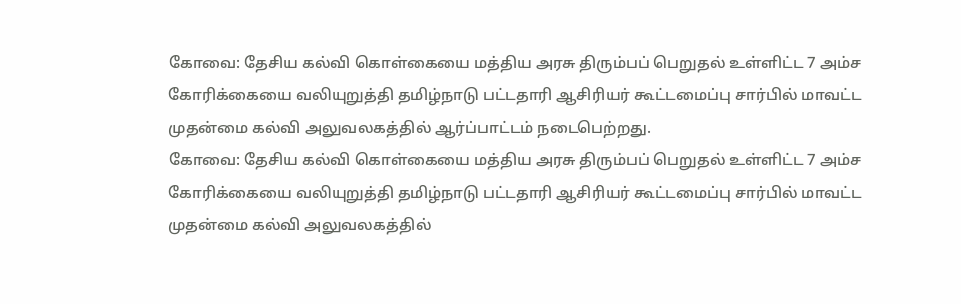கோவை: தேசிய கல்வி கொள்கையை மத்திய அரசு திரும்பப் பெறுதல் உள்ளிட்ட 7 அம்ச கோரிக்கையை வலியுறுத்தி தமிழ்நாடு பட்டதாரி ஆசிரியர் கூட்டமைப்பு சார்பில் மாவட்ட முதன்மை கல்வி அலுவலகத்தில் ஆர்ப்பாட்டம் நடைபெற்றது.
கோவை: தேசிய கல்வி கொள்கையை மத்திய அரசு திரும்பப் பெறுதல் உள்ளிட்ட 7 அம்ச கோரிக்கையை வலியுறுத்தி தமிழ்நாடு பட்டதாரி ஆசிரியர் கூட்டமைப்பு சார்பில் மாவட்ட முதன்மை கல்வி அலுவலகத்தில்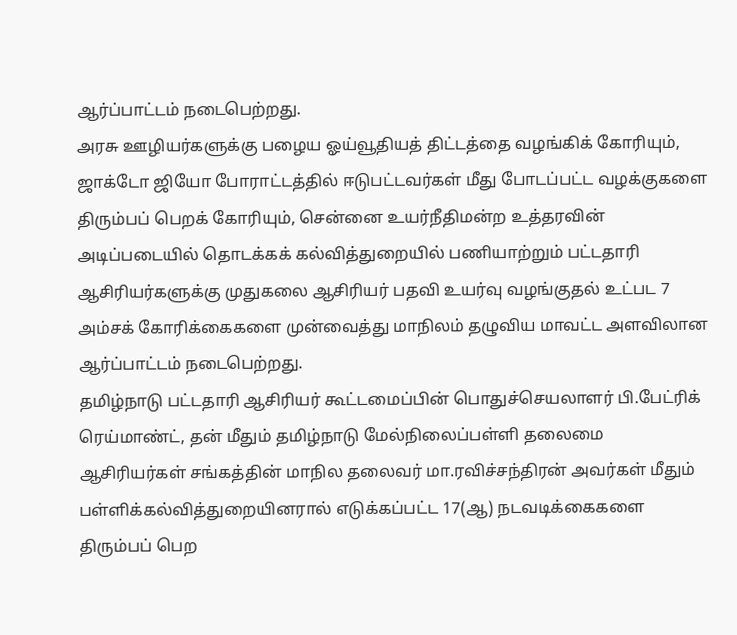ஆர்ப்பாட்டம் நடைபெற்றது.
அரசு ஊழியர்களுக்கு பழைய ஓய்வூதியத் திட்டத்தை வழங்கிக் கோரியும், ஜாக்டோ ஜியோ போராட்டத்தில் ஈடுபட்டவர்கள் மீது போடப்பட்ட வழக்குகளை திரும்பப் பெறக் கோரியும், சென்னை உயர்நீதிமன்ற உத்தரவின் அடிப்படையில் தொடக்கக் கல்வித்துறையில் பணியாற்றும் பட்டதாரி ஆசிரியர்களுக்கு முதுகலை ஆசிரியர் பதவி உயர்வு வழங்குதல் உட்பட 7 அம்சக் கோரிக்கைகளை முன்வைத்து மாநிலம் தழுவிய மாவட்ட அளவிலான ஆர்ப்பாட்டம் நடைபெற்றது.
தமிழ்நாடு பட்டதாரி ஆசிரியர் கூட்டமைப்பின் பொதுச்செயலாளர் பி.பேட்ரிக் ரெய்மாண்ட், தன் மீதும் தமிழ்நாடு மேல்நிலைப்பள்ளி தலைமை ஆசிரியர்கள் சங்கத்தின் மாநில தலைவர் மா.ரவிச்சந்திரன் அவர்கள் மீதும் பள்ளிக்கல்வித்துறையினரால் எடுக்கப்பட்ட 17(ஆ) நடவடிக்கைகளை திரும்பப் பெற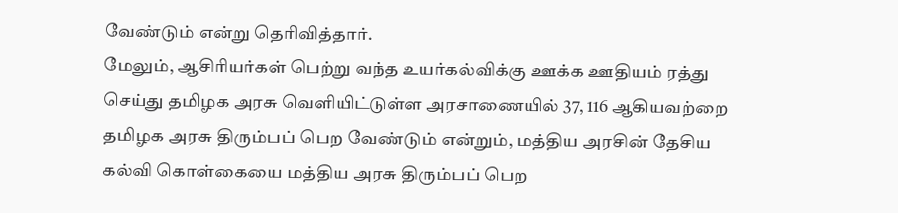வேண்டும் என்று தெரிவித்தார்.
மேலும், ஆசிரியர்கள் பெற்று வந்த உயர்கல்விக்கு ஊக்க ஊதியம் ரத்து செய்து தமிழக அரசு வெளியிட்டுள்ள அரசாணையில் 37, 116 ஆகியவற்றை தமிழக அரசு திரும்பப் பெற வேண்டும் என்றும், மத்திய அரசின் தேசிய கல்வி கொள்கையை மத்திய அரசு திரும்பப் பெற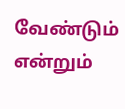வேண்டும் என்றும்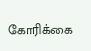கோரிக்கை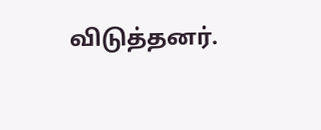விடுத்தனர்.